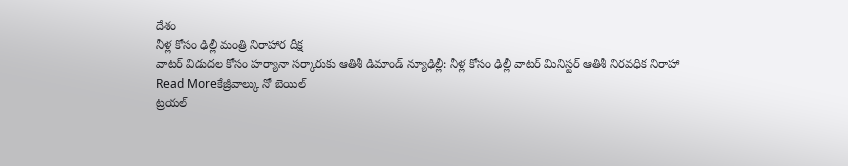దేశం
నీళ్ల కోసం ఢిల్లీ మంత్రి నిరాహార దీక్ష
వాటర్ విడుదల కోసం హర్యానా సర్కారుకు ఆతిశీ డిమాండ్ న్యూఢిల్లీ: నీళ్ల కోసం ఢిల్లీ వాటర్ మినిస్టర్ ఆతిశీ నిరవధిక నిరాహా
Read Moreకేజ్రీవాల్కు నో బెయిల్
ట్రయల్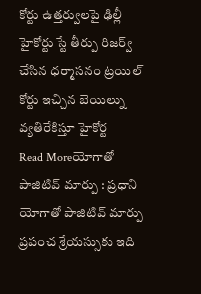కోర్టు ఉత్తర్వులపై ఢిల్లీ హైకోర్టు స్టే తీర్పు రిజర్వ్ చేసిన ధర్మాసనం ట్రయిల్ కోర్టు ఇచ్చిన బెయిల్ను వ్యతిరేకిస్తూ హైకోర్ట
Read Moreయోగాతో పాజిటివ్ మార్పు : ప్రధాని
యోగాతో పాజిటివ్ మార్పు ప్రపంచ శ్రేయస్సుకు ఇది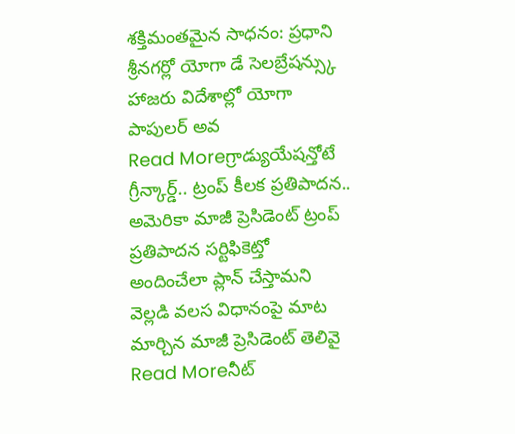శక్తిమంతమైన సాధనం: ప్రధాని శ్రీనగర్లో యోగా డే సెలబ్రేషన్స్కు హాజరు విదేశాల్లో యోగా పాపులర్ అవ
Read Moreగ్రాడ్యుయేషన్తోటే గ్రీన్కార్డ్.. ట్రంప్ కీలక ప్రతిపాదన..
అమెరికా మాజీ ప్రెసిడెంట్ ట్రంప్ ప్రతిపాదన సర్టిఫికెట్తో అందించేలా ప్లాన్ చేస్తామని వెల్లడి వలస విధానంపై మాట మార్చిన మాజీ ప్రెసిడెంట్ తెలివై
Read Moreనీట్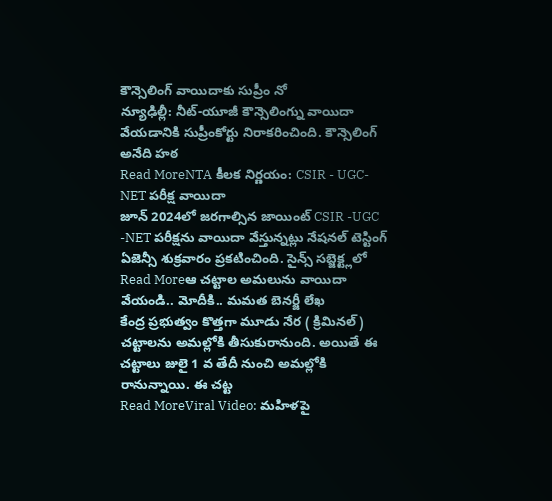కౌన్సెలింగ్ వాయిదాకు సుప్రీం నో
న్యూఢిల్లీ: నీట్-యూజీ కౌన్సెలింగ్ను వాయిదా వేయడానికి సుప్రీంకోర్టు నిరాకరించింది. కౌన్సెలింగ్ అనేది హఠ
Read MoreNTA కీలక నిర్ణయం: CSIR - UGC- NET పరీక్ష వాయిదా
జూన్ 2024లో జరగాల్సిన జాయింట్ CSIR -UGC -NET పరీక్షను వాయిదా వేస్తున్నట్లు నేషనల్ టెస్టింగ్ ఏజెన్సీ శుక్రవారం ప్రకటించింది. సైన్స్ సబ్జెక్ట్లలో
Read Moreఆ చట్టాల అమలును వాయిదా వేయండి.. మోదీకి.. మమత బెనర్జీ లేఖ
కేంద్ర ప్రభుత్వం కొత్తగా మూడు నేర ( క్రిమినల్) చట్టాలను అమల్లోకి తీసుకురానుంది. అయితే ఈ చట్టాలు జులై 1 వ తేదీ నుంచి అమల్లోకి రానున్నాయి. ఈ చట్ట
Read MoreViral Video: మహిళపై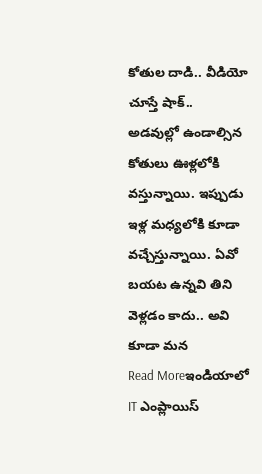కోతుల దాడి.. వీడియో చూస్తే షాక్..
అడవుల్లో ఉండాల్సిన కోతులు ఊళ్లలోకి వస్తున్నాయి. ఇప్పుడు ఇళ్ల మధ్యలోకి కూడా వచ్చేస్తున్నాయి. ఏవో బయట ఉన్నవి తిని వెళ్లడం కాదు.. అవి కూడా మన
Read Moreఇండియాలో IT ఎంప్లాయిస్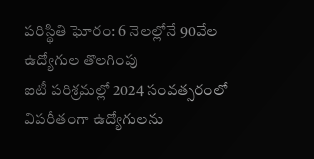పరిస్థితి ఘోరం: 6 నెలల్లోనే 90వేల ఉద్యోగుల తొలగింపు
ఐటీ పరిశ్రమల్లో 2024 సంవత్సరంలో విపరీతంగా ఉద్యోగులను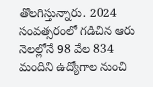తొలగిస్తున్నారు. 2024 సంవత్సరంలో గడిచిన ఆరు నెలల్లోనే 98 వేల 834 మందిని ఉద్యోగాల నుంచి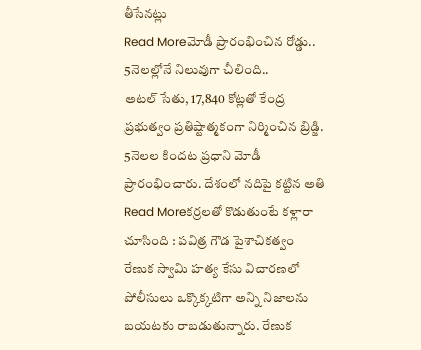తీసేనట్లు
Read Moreమోడీ ప్రారంభించిన రోడ్డు.. 5నెలల్లోనే నిలువుగా చీలింది..
అటల్ సేతు, 17,840 కోట్లతో కేంద్ర ప్రభుత్వం ప్రతిష్టాత్మకంగా నిర్మించిన బ్రిడ్జి. 5నెలల కిందట ప్రధాని మోడీ ప్రారంభించారు. దేశంలో నదిపై కట్టిన అతి
Read Moreకర్రలతో కొడుతుంటే కళ్లారా చూసింది : పవిత్ర గౌడ పైశాచికత్వం
రేణుక స్వామి హత్య కేసు విచారణలో పోలీసులు ఒక్కొక్కటిగా అన్ని నిజాలను బయటకు రాబడుతున్నారు. రేణుక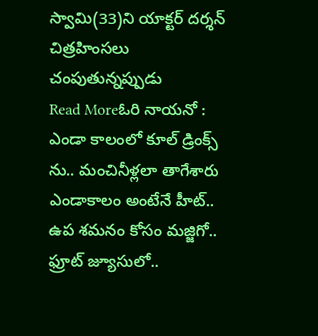స్వామి(33)ని యాక్టర్ దర్శన్ చిత్రహింసలు చంపుతున్నప్పుడు
Read Moreఓరి నాయనో : ఎండా కాలంలో కూల్ డ్రింక్స్ ను.. మంచినీళ్లలా తాగేశారు
ఎండాకాలం అంటేనే హీట్.. ఉప శమనం కోసం మజ్జిగో.. ఫ్రూట్ జ్యూసులో..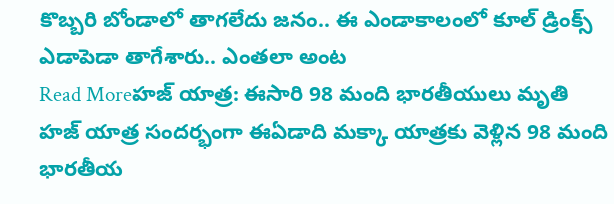కొబ్బరి బోండాలో తాగలేదు జనం.. ఈ ఎండాకాలంలో కూల్ డ్రింక్స్ ఎడాపెడా తాగేశారు.. ఎంతలా అంట
Read Moreహజ్ యాత్ర: ఈసారి 98 మంది భారతీయులు మృతి
హజ్ యాత్ర సందర్భంగా ఈఏడాది మక్కా యాత్రకు వెళ్లిన 98 మంది భారతీయ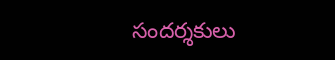సందర్శకులు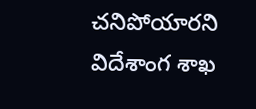చనిపోయారని విదేశాంగ శాఖ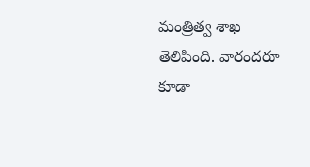మంత్రిత్వ శాఖ తెలిపింది. వారందరూ కూడా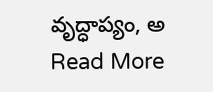వృద్ధాప్యం, అ
Read More